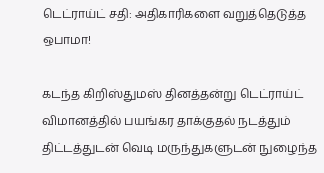டெட்ராய்ட் சதி: அதிகாரிகளை வறுத்தெடுத்த ஒபாமா!

கடந்த கிறிஸ்துமஸ் தினத்தன்று டெட்ராய்ட் விமானத்தில் பயங்கர தாக்குதல் நடத்தும் திட்டத்துடன் வெடி மருந்துகளுடன் நுழைந்த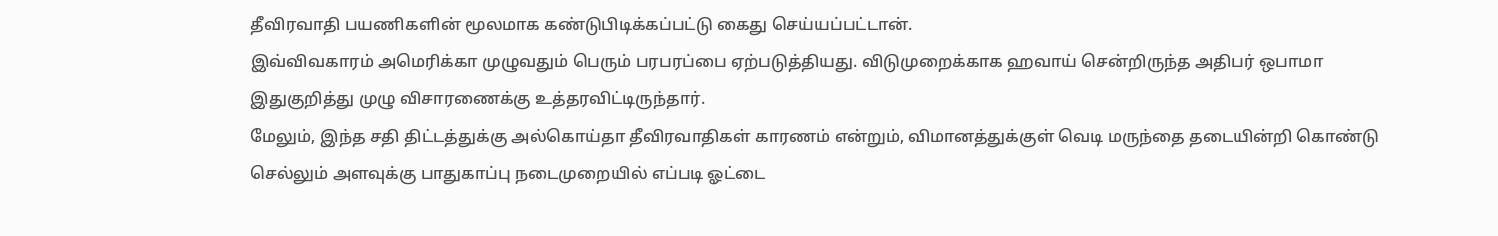தீவிரவாதி பயணிகளின் மூலமாக கண்டுபிடிக்கப்பட்டு கைது செய்யப்பட்டான்.
இவ்விவகாரம் அமெரிக்கா முழுவதும் பெரும் பரபரப்பை ஏற்படுத்தியது. விடுமுறைக்காக ஹவாய் சென்றிருந்த அதிபர் ஒபாமா இதுகுறித்து முழு விசாரணைக்கு உத்தரவிட்டிருந்தார்.
மேலும், இந்த சதி திட்டத்துக்கு அல்கொய்தா தீவிரவாதிகள் காரணம் என்றும், விமானத்துக்குள் வெடி மருந்தை தடையின்றி கொண்டு செல்லும் அளவுக்கு பாதுகாப்பு நடைமுறையில் எப்படி ஓட்டை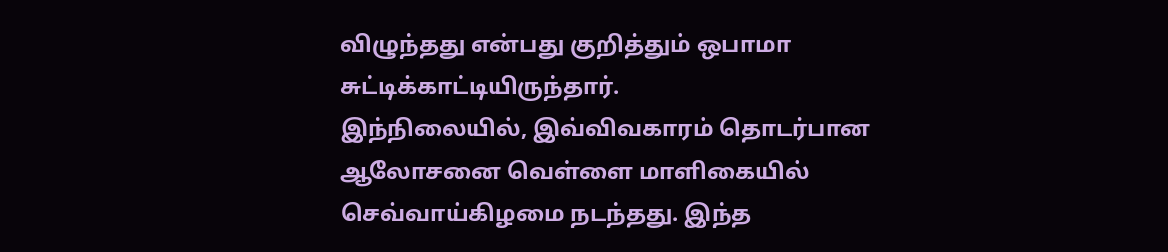விழுந்தது என்பது குறித்தும் ஒபாமா சுட்டிக்காட்டியிருந்தார்.
இந்நிலையில், இவ்விவகாரம் தொடர்பான ஆலோசனை வெள்ளை மாளிகையில் செவ்வாய்கிழமை நடந்தது. இந்த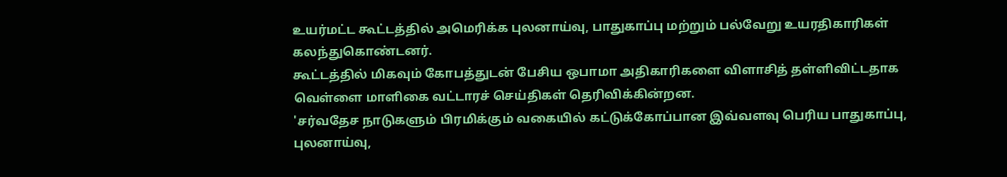உயர்மட்ட கூட்டத்தில் அமெரிக்க புலனாய்வு, பாதுகாப்பு மற்றும் பல்வேறு உயரதிகாரிகள் கலந்துகொண்டனர்.
கூட்டத்தில் மிகவும் கோபத்துடன் பேசிய ஒபாமா அதிகாரிகளை விளாசித் தள்ளிவிட்டதாக வெள்ளை மாளிகை வட்டாரச் செய்திகள் தெரிவிக்கின்றன.
'சர்வதேச நாடுகளும் பிரமிக்கும் வகையில் கட்டுக்கோப்பான இவ்வளவு பெரிய பாதுகாப்பு, புலனாய்வு,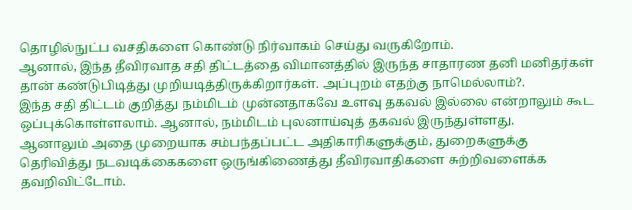தொழில்நுட்ப வசதிகளை கொண்டு நிர்வாகம் செய்து வருகிறோம்.
ஆனால், இந்த தீவிரவாத சதி திட்டத்தை விமானத்தில் இருந்த சாதாரண தனி மனிதர்கள் தான் கண்டுபிடித்து முறியடித்திருக்கிறார்கள். அப்புறம் எதற்கு நாமெல்லாம்?.
இந்த சதி திட்டம் குறித்து நம்மிடம் முன்னதாகவே உளவு தகவல் இல்லை என்றாலும் கூட ஒப்புக்கொள்ளலாம். ஆனால், நம்மிடம் புலனாய்வுத் தகவல் இருந்துள்ளது.
ஆனாலும் அதை முறையாக சம்பந்தப்பட்ட அதிகாரிகளுக்கும், துறைகளுக்கு தெரிவித்து நடவடிக்கைகளை ஒருங்கிணைத்து தீவிரவாதிகளை சுற்றிவளைக்க தவறிவிட்டோம்.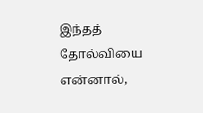இந்தத் தோல்வியை என்னால்,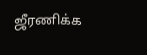ஜீரணிக்க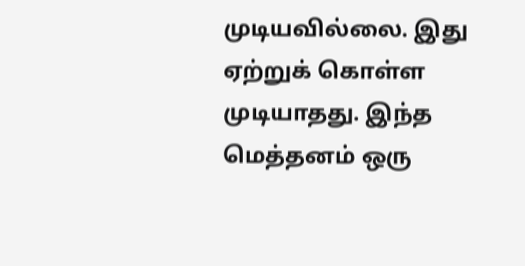முடியவில்லை. இது ஏற்றுக் கொள்ள முடியாதது. இந்த மெத்தனம் ஒரு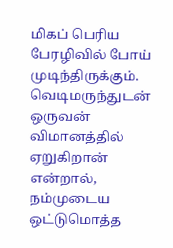மிகப் பெரிய பேரழிவில் போய் முடிந்திருக்கும்.
வெடிமருந்துடன் ஒருவன் விமானத்தில் ஏறுகிறான் என்றால், நம்முடைய ஒட்டுமொத்த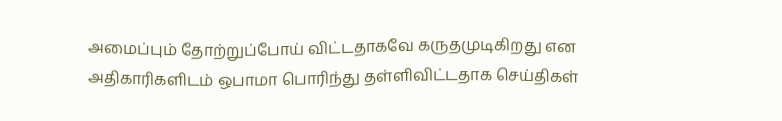அமைப்பும் தோற்றுப்போய் விட்டதாகவே கருதமுடிகிறது என அதிகாரிகளிடம் ஒபாமா பொரிந்து தள்ளிவிட்டதாக செய்திகள்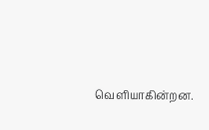வெளியாகின்றன.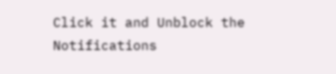Click it and Unblock the Notifications